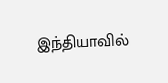இந்தியாவில்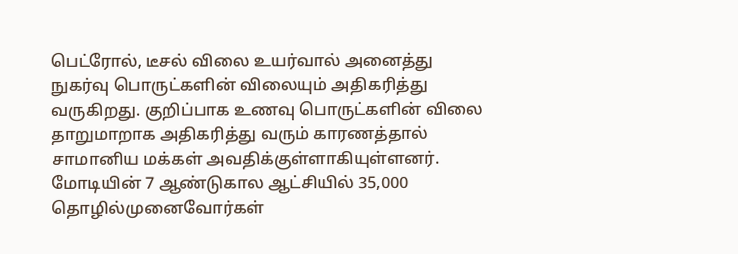பெட்ரோல், டீசல் விலை உயர்வால் அனைத்து நுகர்வு பொருட்களின் விலையும் அதிகரித்து வருகிறது. குறிப்பாக உணவு பொருட்களின் விலை தாறுமாறாக அதிகரித்து வரும் காரணத்தால் சாமானிய மக்கள் அவதிக்குள்ளாகியுள்ளனர். மோடியின் 7 ஆண்டுகால ஆட்சியில் 35,000 தொழில்முனைவோர்கள்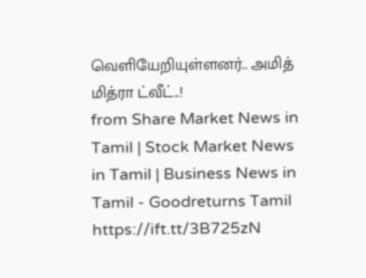வெளியேறியுள்ளனர்.. அமித் மித்ரா ட்வீட்..!
from Share Market News in Tamil | Stock Market News in Tamil | Business News in Tamil - Goodreturns Tamil https://ift.tt/3B725zN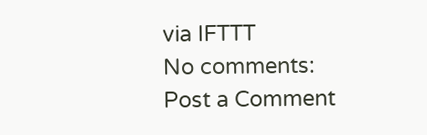via IFTTT
No comments:
Post a Comment